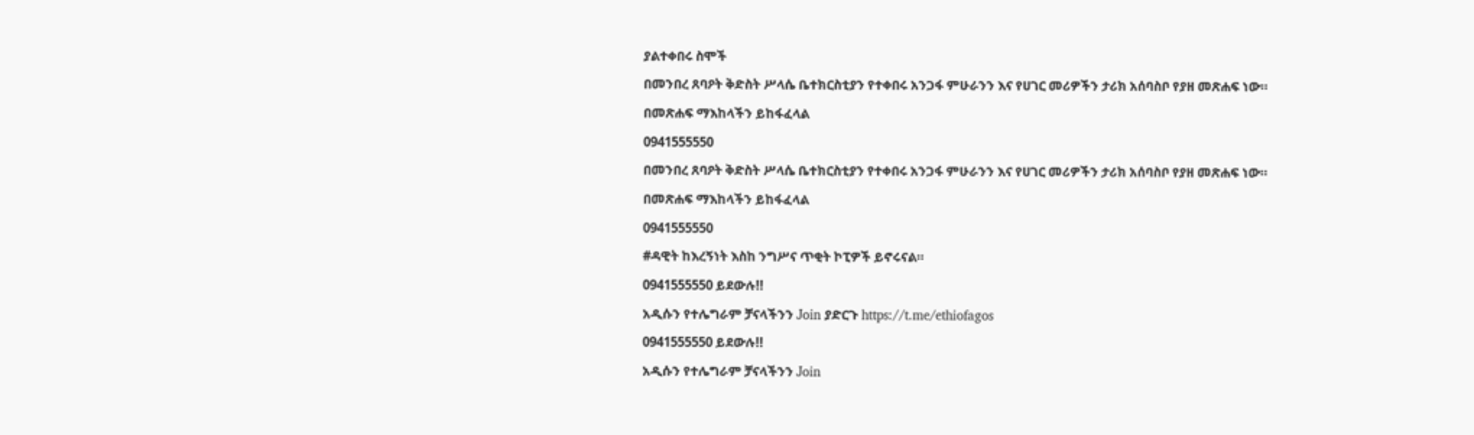ያልተቀበሩ ስሞች
በመንበረ ጸባዖት ቅድስት ሥላሴ ቤተክርስቲያን የተቀበሩ አንጋፋ ምሁራንን እና የሀገር መሪዎችን ታሪክ አሰባስቦ የያዘ መጽሐፍ ነው።
በመጽሐፍ ማእከላችን ይከፋፈላል
0941555550
በመንበረ ጸባዖት ቅድስት ሥላሴ ቤተክርስቲያን የተቀበሩ አንጋፋ ምሁራንን እና የሀገር መሪዎችን ታሪክ አሰባስቦ የያዘ መጽሐፍ ነው።
በመጽሐፍ ማእከላችን ይከፋፈላል
0941555550
#ዳዊት ከእረኝነት እስከ ንግሥና ጥቂት ኮፒዎች ይኖሩናል።
0941555550 ይደውሉ!!
አዲሱን የተሌግራም ቻናላችንን Join ያድርጉ https://t.me/ethiofagos
0941555550 ይደውሉ!!
አዲሱን የተሌግራም ቻናላችንን Join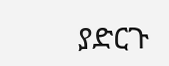ያድርጉ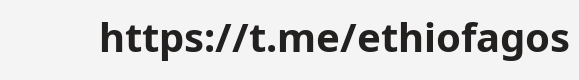https://t.me/ethiofagos